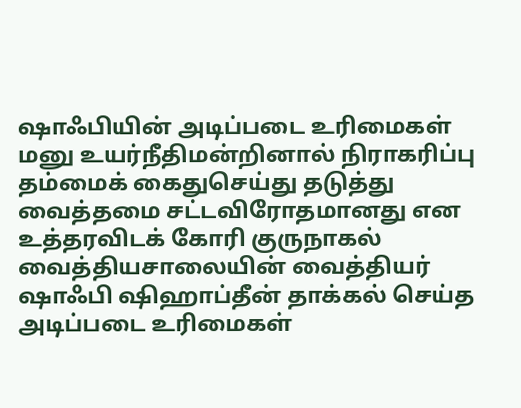ஷாஃபியின் அடிப்படை உரிமைகள் மனு உயர்நீதிமன்றினால் நிராகரிப்பு
தம்மைக் கைதுசெய்து தடுத்து வைத்தமை சட்டவிரோதமானது என உத்தரவிடக் கோரி குருநாகல் வைத்தியசாலையின் வைத்தியர் ஷாஃபி ஷிஹாப்தீன் தாக்கல் செய்த அடிப்படை உரிமைகள்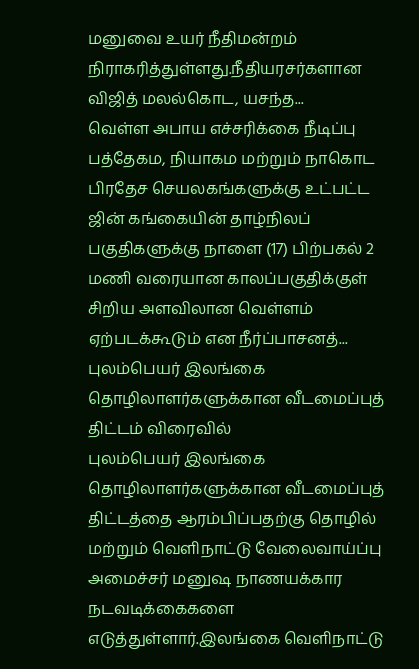மனுவை உயர் நீதிமன்றம் நிராகரித்துள்ளது.நீதியரசர்களான விஜித் மலல்கொட, யசந்த...
வெள்ள அபாய எச்சரிக்கை நீடிப்பு
பத்தேகம, நியாகம மற்றும் நாகொட பிரதேச செயலகங்களுக்கு உட்பட்ட ஜின் கங்கையின் தாழ்நிலப் பகுதிகளுக்கு நாளை (17) பிற்பகல் 2 மணி வரையான காலப்பகுதிக்குள் சிறிய அளவிலான வெள்ளம் ஏற்படக்கூடும் என நீர்ப்பாசனத்...
புலம்பெயர் இலங்கை தொழிலாளர்களுக்கான வீடமைப்புத் திட்டம் விரைவில்
புலம்பெயர் இலங்கை தொழிலாளர்களுக்கான வீடமைப்புத் திட்டத்தை ஆரம்பிப்பதற்கு தொழில் மற்றும் வெளிநாட்டு வேலைவாய்ப்பு அமைச்சர் மனுஷ நாணயக்கார நடவடிக்கைகளை எடுத்துள்ளார்.இலங்கை வெளிநாட்டு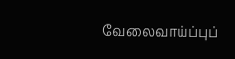வேலைவாய்ப்புப்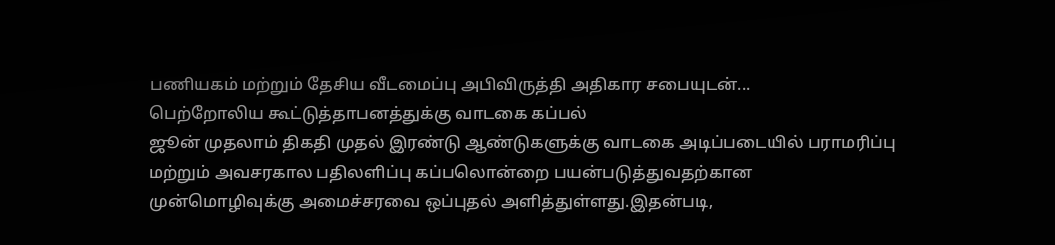பணியகம் மற்றும் தேசிய வீடமைப்பு அபிவிருத்தி அதிகார சபையுடன்...
பெற்றோலிய கூட்டுத்தாபனத்துக்கு வாடகை கப்பல்
ஜூன் முதலாம் திகதி முதல் இரண்டு ஆண்டுகளுக்கு வாடகை அடிப்படையில் பராமரிப்பு மற்றும் அவசரகால பதிலளிப்பு கப்பலொன்றை பயன்படுத்துவதற்கான முன்மொழிவுக்கு அமைச்சரவை ஒப்புதல் அளித்துள்ளது.இதன்படி,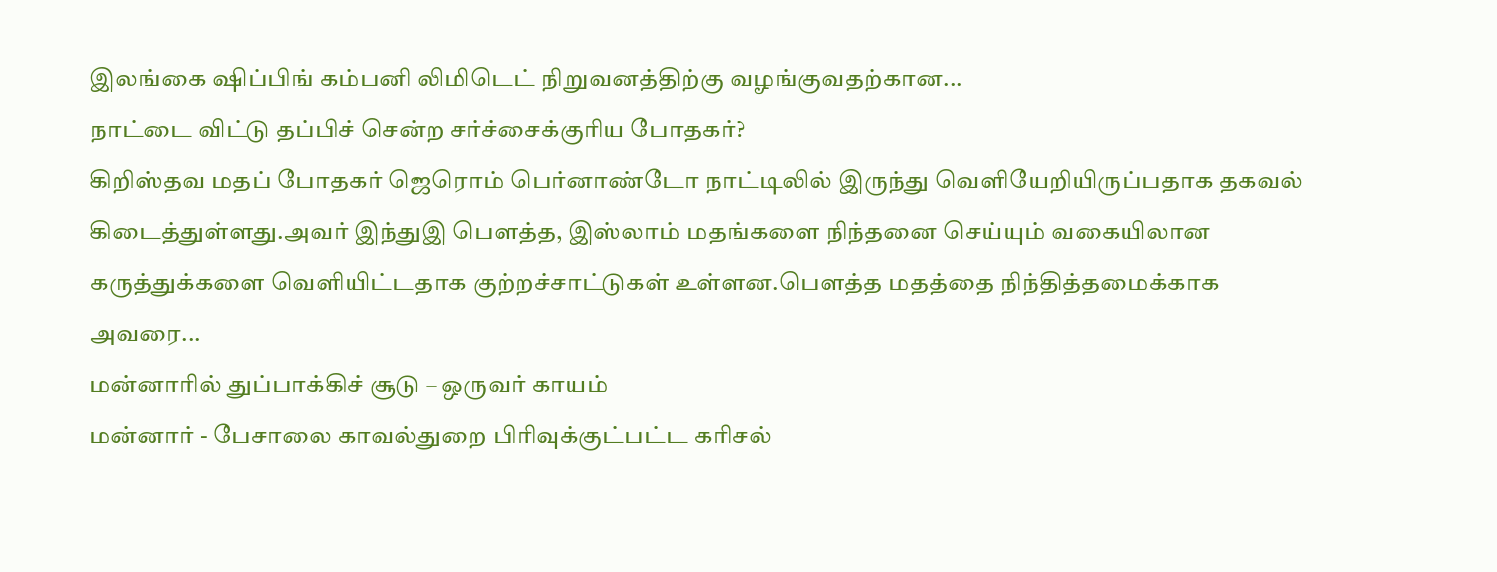இலங்கை ஷிப்பிங் கம்பனி லிமிடெட் நிறுவனத்திற்கு வழங்குவதற்கான...
நாட்டை விட்டு தப்பிச் சென்ற சர்ச்சைக்குரிய போதகர்?
கிறிஸ்தவ மதப் போதகர் ஜெரொம் பெர்னாண்டோ நாட்டிலில் இருந்து வெளியேறியிருப்பதாக தகவல் கிடைத்துள்ளது.அவர் இந்துஇ பௌத்த, இஸ்லாம் மதங்களை நிந்தனை செய்யும் வகையிலான கருத்துக்களை வெளியிட்டதாக குற்றச்சாட்டுகள் உள்ளன.பௌத்த மதத்தை நிந்தித்தமைக்காக அவரை...
மன்னாரில் துப்பாக்கிச் சூடு – ஒருவர் காயம்
மன்னார் - பேசாலை காவல்துறை பிரிவுக்குட்பட்ட கரிசல்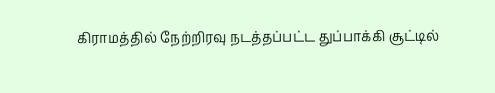கிராமத்தில் நேற்றிரவு நடத்தப்பட்ட துப்பாக்கி சூட்டில்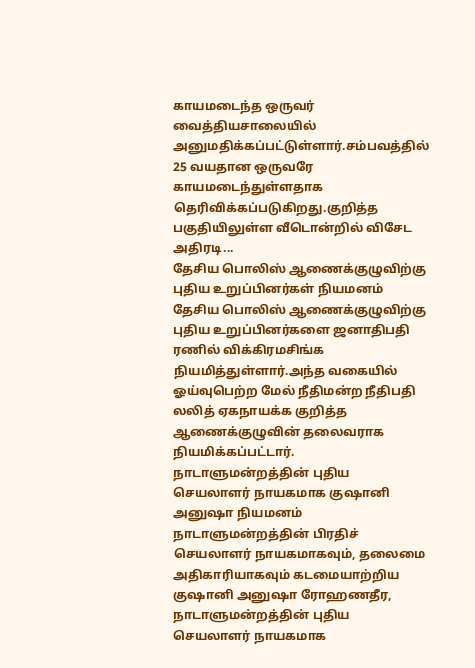காயமடைந்த ஒருவர் வைத்தியசாலையில் அனுமதிக்கப்பட்டுள்ளார்.சம்பவத்தில் 25 வயதான ஒருவரே காயமடைந்துள்ளதாக தெரிவிக்கப்படுகிறது.குறித்த பகுதியிலுள்ள வீடொன்றில் விசேட அதிரடி...
தேசிய பொலிஸ் ஆணைக்குழுவிற்கு புதிய உறுப்பினர்கள் நியமனம்
தேசிய பொலிஸ் ஆணைக்குழுவிற்கு புதிய உறுப்பினர்களை ஜனாதிபதி ரணில் விக்கிரமசிங்க நியமித்துள்ளார்.அந்த வகையில் ஓய்வுபெற்ற மேல் நீதிமன்ற நீதிபதி லலித் ஏகநாயக்க குறித்த ஆணைக்குழுவின் தலைவராக நியமிக்கப்பட்டார்.
நாடாளுமன்றத்தின் புதிய செயலாளர் நாயகமாக குஷானி அனுஷா நியமனம்
நாடாளுமன்றத்தின் பிரதிச் செயலாளர் நாயகமாகவும், தலைமை அதிகாரியாகவும் கடமையாற்றிய குஷானி அனுஷா ரோஹணதீர, நாடாளுமன்றத்தின் புதிய செயலாளர் நாயகமாக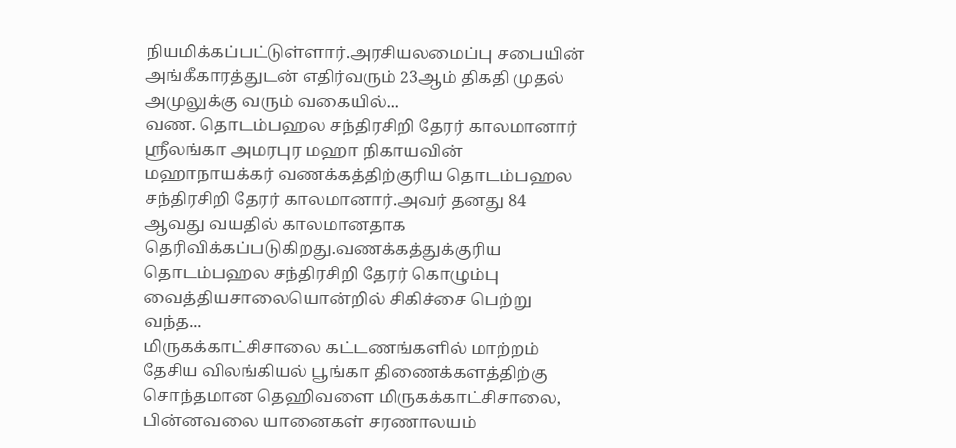நியமிக்கப்பட்டுள்ளார்.அரசியலமைப்பு சபையின் அங்கீகாரத்துடன் எதிர்வரும் 23ஆம் திகதி முதல் அமுலுக்கு வரும் வகையில்...
வண. தொடம்பஹல சந்திரசிறி தேரர் காலமானார்
ஸ்ரீலங்கா அமரபுர மஹா நிகாயவின் மஹாநாயக்கர் வணக்கத்திற்குரிய தொடம்பஹல சந்திரசிறி தேரர் காலமானார்.அவர் தனது 84 ஆவது வயதில் காலமானதாக தெரிவிக்கப்படுகிறது.வணக்கத்துக்குரிய தொடம்பஹல சந்திரசிறி தேரர் கொழும்பு வைத்தியசாலையொன்றில் சிகிச்சை பெற்று வந்த...
மிருகக்காட்சிசாலை கட்டணங்களில் மாற்றம்
தேசிய விலங்கியல் பூங்கா திணைக்களத்திற்கு சொந்தமான தெஹிவளை மிருகக்காட்சிசாலை, பின்னவலை யானைகள் சரணாலயம்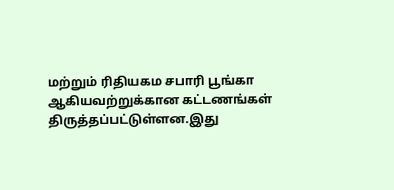மற்றும் ரிதியகம சபாரி பூங்கா ஆகியவற்றுக்கான கட்டணங்கள் திருத்தப்பட்டுள்ளன.இது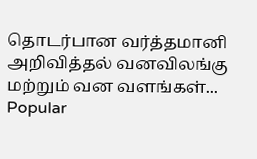தொடர்பான வர்த்தமானி அறிவித்தல் வனவிலங்கு மற்றும் வன வளங்கள்...
Popular